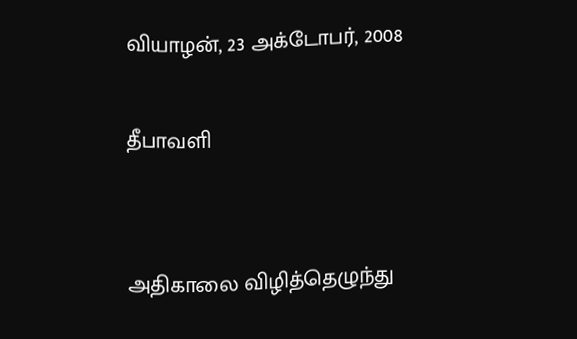வியாழன், 23 அக்டோபர், 2008

தீபாவளி


அதிகாலை விழித்தெழுந்து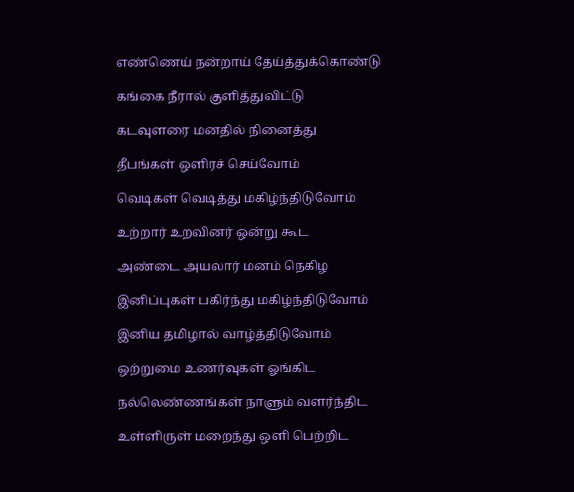எண்ணெய் நன்றாய் தேய்த்துக்கொண்டு

கங்கை நீரால் குளித்துவிட்டு

கடவுளரை மனதில் நினைத்து

தீபங்கள் ஒளிரச் செய்வோம்

வெடிகள் வெடித்து மகிழ்ந்திடுவோம்

உற்றார் உறவினர் ஒன்று கூட

அண்டை அயலார் மனம் நெகிழ

இனிப்புகள் பகிர்ந்து மகிழ்ந்திடுவோம்

இனிய தமிழால் வாழ்த்திடுவோம்

ஒற்றுமை உணர்வுகள் ஓங்கிட

நல்லெண்ணங்கள் நாளும் வளர்ந்திட

உள்ளிருள் மறைந்து ஒளி பெற்றிட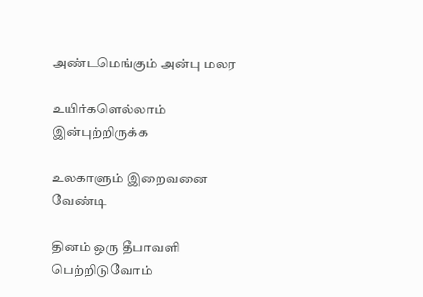அண்டமெங்கும் அன்பு மலர

உயிர்களெல்லாம் இன்புற்றிருக்க

உலகாளும் இறைவனை வேண்டி

தினம் ஒரு தீபாவளி பெற்றிடுவோம்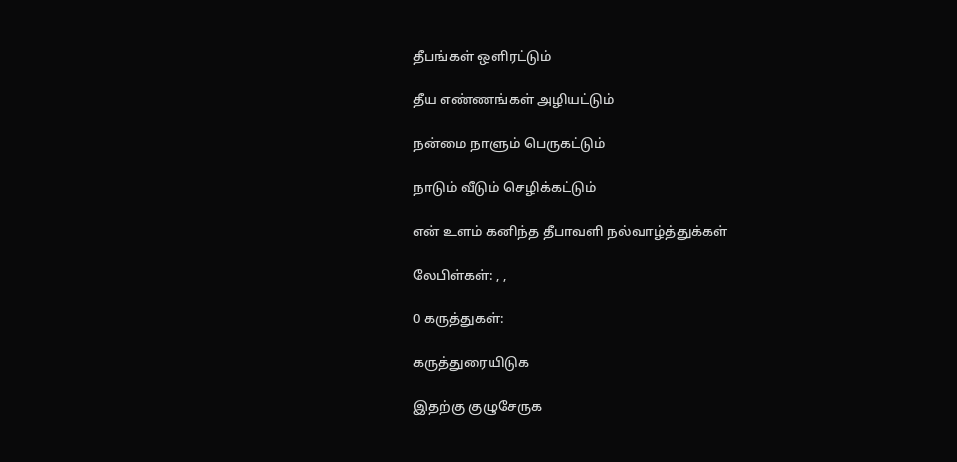தீபங்கள் ஒளிரட்டும்

தீய எண்ணங்கள் அழியட்டும்

நன்மை நாளும் பெருகட்டும்

நாடும் வீடும் செழிக்கட்டும்

என் உளம் கனிந்த தீபாவளி நல்வாழ்த்துக்கள்

லேபிள்கள்: , ,

0 கருத்துகள்:

கருத்துரையிடுக

இதற்கு குழுசேருக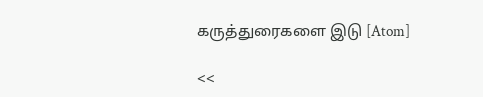கருத்துரைகளை இடு [Atom]

<<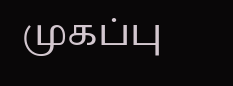முகப்பு